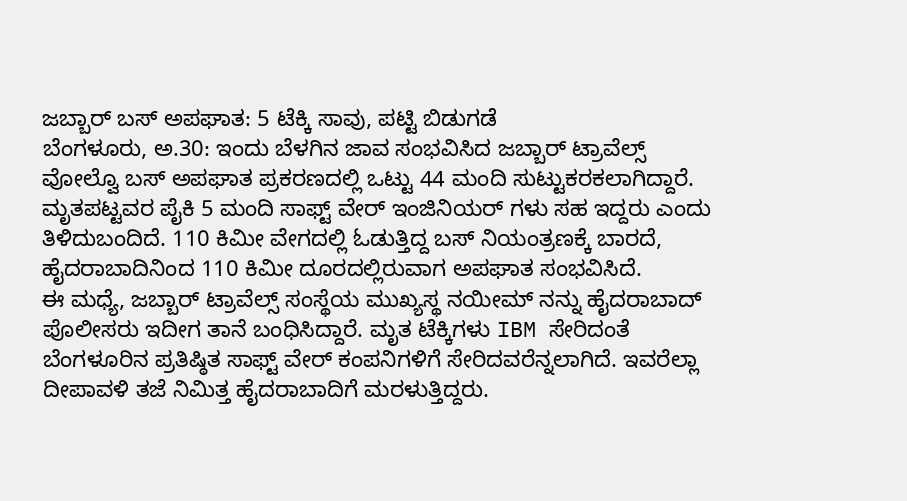ಜಬ್ಬಾರ್ ಬಸ್ ಅಪಘಾತ: 5 ಟೆಕ್ಕಿ ಸಾವು, ಪಟ್ಟಿ ಬಿಡುಗಡೆ
ಬೆಂಗಳೂರು, ಅ.30: ಇಂದು ಬೆಳಗಿನ ಜಾವ ಸಂಭವಿಸಿದ ಜಬ್ಬಾರ್ ಟ್ರಾವೆಲ್ಸ್ ವೋಲ್ವೊ ಬಸ್ ಅಪಘಾತ ಪ್ರಕರಣದಲ್ಲಿ ಒಟ್ಟು 44 ಮಂದಿ ಸುಟ್ಟುಕರಕಲಾಗಿದ್ದಾರೆ. ಮೃತಪಟ್ಟವರ ಪೈಕಿ 5 ಮಂದಿ ಸಾಫ್ಟ್ ವೇರ್ ಇಂಜಿನಿಯರ್ ಗಳು ಸಹ ಇದ್ದರು ಎಂದು ತಿಳಿದುಬಂದಿದೆ. 110 ಕಿಮೀ ವೇಗದಲ್ಲಿ ಓಡುತ್ತಿದ್ದ ಬಸ್ ನಿಯಂತ್ರಣಕ್ಕೆ ಬಾರದೆ, ಹೈದರಾಬಾದಿನಿಂದ 110 ಕಿಮೀ ದೂರದಲ್ಲಿರುವಾಗ ಅಪಘಾತ ಸಂಭವಿಸಿದೆ.
ಈ ಮಧ್ಯೆ, ಜಬ್ಬಾರ್ ಟ್ರಾವೆಲ್ಸ್ ಸಂಸ್ಥೆಯ ಮುಖ್ಯಸ್ಥ ನಯೀಮ್ ನನ್ನು ಹೈದರಾಬಾದ್ ಪೊಲೀಸರು ಇದೀಗ ತಾನೆ ಬಂಧಿಸಿದ್ದಾರೆ. ಮೃತ ಟೆಕ್ಕಿಗಳು IBM ಸೇರಿದಂತೆ ಬೆಂಗಳೂರಿನ ಪ್ರತಿಷ್ಠಿತ ಸಾಫ್ಟ್ ವೇರ್ ಕಂಪನಿಗಳಿಗೆ ಸೇರಿದವರೆನ್ನಲಾಗಿದೆ. ಇವರೆಲ್ಲಾ ದೀಪಾವಳಿ ತಜೆ ನಿಮಿತ್ತ ಹೈದರಾಬಾದಿಗೆ ಮರಳುತ್ತಿದ್ದರು.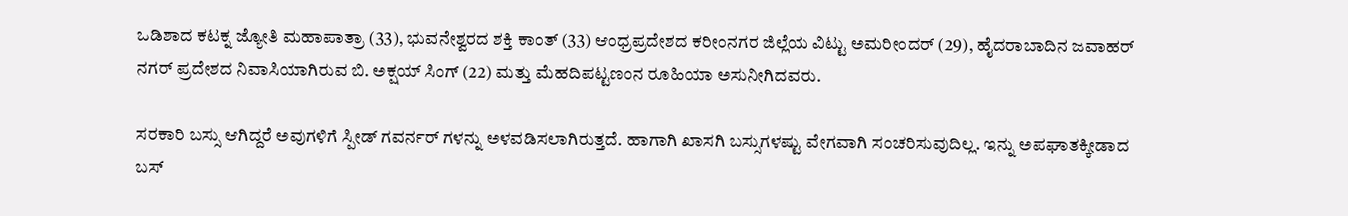ಒಡಿಶಾದ ಕಟಕ್ನ ಜ್ಯೋತಿ ಮಹಾಪಾತ್ರಾ (33), ಭುವನೇಶ್ವರದ ಶಕ್ತಿ ಕಾಂತ್ (33) ಆಂಧ್ರಪ್ರದೇಶದ ಕರೀಂನಗರ ಜಿಲ್ಲೆಯ ವಿಟ್ಟು ಅಮರೀಂದರ್ (29), ಹೈದರಾಬಾದಿನ ಜವಾಹರ್ ನಗರ್ ಪ್ರದೇಶದ ನಿವಾಸಿಯಾಗಿರುವ ಬಿ. ಅಕ್ಷಯ್ ಸಿಂಗ್ (22) ಮತ್ತು ಮೆಹದಿಪಟ್ಟಣಂನ ರೂಹಿಯಾ ಅಸುನೀಗಿದವರು.

ಸರಕಾರಿ ಬಸ್ಸು ಆಗಿದ್ದರೆ ಅವುಗಳಿಗೆ ಸ್ಪೀಡ್ ಗವರ್ನರ್ ಗಳನ್ನು ಅಳವಡಿಸಲಾಗಿರುತ್ತದೆ. ಹಾಗಾಗಿ ಖಾಸಗಿ ಬಸ್ಸುಗಳಷ್ಟು ವೇಗವಾಗಿ ಸಂಚರಿಸುವುದಿಲ್ಲ. ಇನ್ನು ಅಪಘಾತಕ್ಕೀಡಾದ ಬಸ್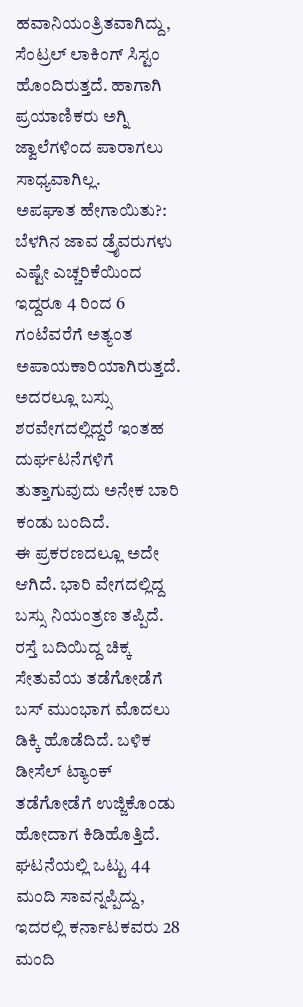ಹವಾನಿಯಂತ್ರಿತವಾಗಿದ್ದು, ಸೆಂಟ್ರಲ್ ಲಾಕಿಂಗ್ ಸಿಸ್ಟಂ ಹೊಂದಿರುತ್ತದೆ. ಹಾಗಾಗಿ ಪ್ರಯಾಣಿಕರು ಅಗ್ನಿ ಜ್ವಾಲೆಗಳಿಂದ ಪಾರಾಗಲು ಸಾಧ್ಯವಾಗಿಲ್ಲ.
ಅಪಘಾತ ಹೇಗಾಯಿತು?: ಬೆಳಗಿನ ಜಾವ ಡ್ರೈವರುಗಳು ಎಷ್ಟೇ ಎಚ್ಚರಿಕೆಯಿಂದ ಇದ್ದರೂ 4 ರಿಂದ 6 ಗಂಟೆವರೆಗೆ ಅತ್ಯಂತ ಅಪಾಯಕಾರಿಯಾಗಿರುತ್ತದೆ. ಅದರಲ್ಲೂ ಬಸ್ಸು ಶರವೇಗದಲ್ಲಿದ್ದರೆ ಇಂತಹ ದುರ್ಘಟನೆಗಳಿಗೆ ತುತ್ತಾಗುವುದು ಅನೇಕ ಬಾರಿ ಕಂಡು ಬಂದಿದೆ.
ಈ ಪ್ರಕರಣದಲ್ಲೂ ಅದೇ ಆಗಿದೆ. ಭಾರಿ ವೇಗದಲ್ಲಿದ್ದ ಬಸ್ಸು ನಿಯಂತ್ರಣ ತಪ್ಪಿದೆ. ರಸ್ತೆ ಬದಿಯಿದ್ದ ಚಿಕ್ಕ ಸೇತುವೆಯ ತಡೆಗೋಡೆಗೆ ಬಸ್ ಮುಂಭಾಗ ಮೊದಲು ಡಿಕ್ಕಿ ಹೊಡೆದಿದೆ. ಬಳಿಕ ಡೀಸೆಲ್ ಟ್ಯಾಂಕ್ ತಡೆಗೋಡೆಗೆ ಉಜ್ಜಿಕೊಂಡು ಹೋದಾಗ ಕಿಡಿಹೊತ್ತಿದೆ.
ಘಟನೆಯಲ್ಲಿ ಒಟ್ಟು 44 ಮಂದಿ ಸಾವನ್ನಪ್ಪಿದ್ದು, ಇದರಲ್ಲಿ ಕರ್ನಾಟಕವರು 28 ಮಂದಿ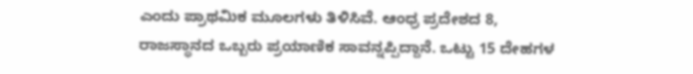ಎಂದು ಪ್ರಾಥಮಿಕ ಮೂಲಗಳು ತಿಳಿಸಿವೆ. ಆಂಧ್ರ ಪ್ರದೇಶದ 8, ರಾಜಸ್ಥಾನದ ಒಬ್ಬರು ಪ್ರಯಾಣಿಕ ಸಾವನ್ನಪ್ಪಿದ್ದಾನೆ. ಒಟ್ಟು 15 ದೇಹಗಳ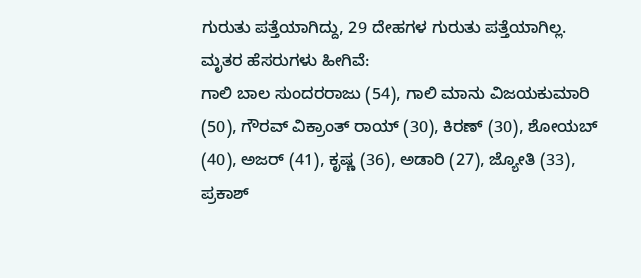ಗುರುತು ಪತ್ತೆಯಾಗಿದ್ದು, 29 ದೇಹಗಳ ಗುರುತು ಪತ್ತೆಯಾಗಿಲ್ಲ.
ಮೃತರ ಹೆಸರುಗಳು ಹೀಗಿವೆ:
ಗಾಲಿ ಬಾಲ ಸುಂದರರಾಜು (54), ಗಾಲಿ ಮಾನು ವಿಜಯಕುಮಾರಿ (50), ಗೌರವ್ ವಿಕ್ರಾಂತ್ ರಾಯ್ (30), ಕಿರಣ್ (30), ಶೋಯಬ್ (40), ಅಜರ್ (41), ಕೃಷ್ಣ (36), ಅಡಾರಿ (27), ಜ್ಯೋತಿ (33), ಪ್ರಕಾಶ್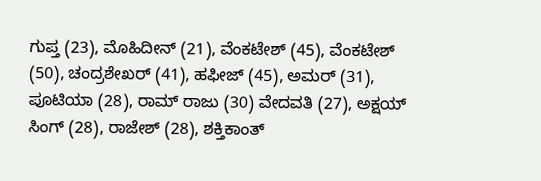ಗುಪ್ತ (23), ಮೊಹಿದೀನ್ (21), ವೆಂಕಟೇಶ್ (45), ವೆಂಕಟೇಶ್ (50), ಚಂದ್ರಶೇಖರ್ (41), ಹಫೀಜ್ (45), ಅಮರ್ (31), ಪೂಟಿಯಾ (28), ರಾಮ್ ರಾಜು (30) ವೇದವತಿ (27), ಅಕ್ಷಯ್ ಸಿಂಗ್ (28), ರಾಜೇಶ್ (28), ಶಕ್ತಿಕಾಂತ್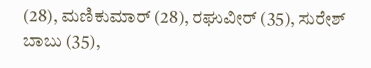(28), ಮಣಿಕುಮಾರ್ (28), ರಘುವೀರ್ (35), ಸುರೇಶ್ ಬಾಬು (35),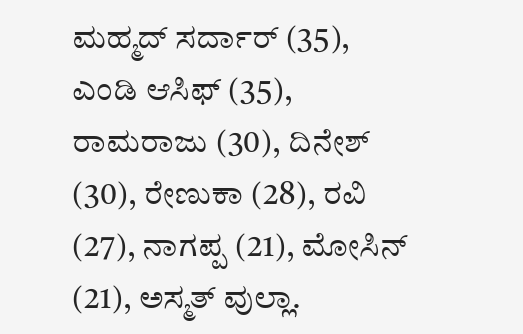ಮಹ್ಮದ್ ಸರ್ದಾರ್ (35), ಎಂಡಿ ಆಸಿಫ್ (35), ರಾಮರಾಜು (30), ದಿನೇಶ್ (30), ರೇಣುಕಾ (28), ರವಿ (27), ನಾಗಪ್ಪ (21), ಮೋಸಿನ್ (21), ಅಸ್ಮತ್ ವುಲ್ಲಾ.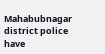Mahabubnagar district police have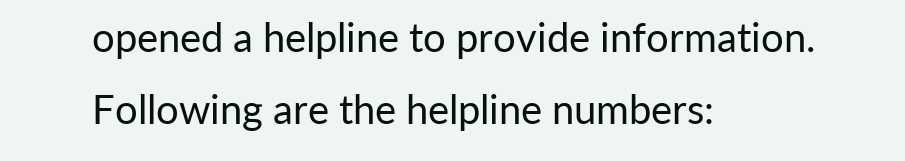opened a helpline to provide information. Following are the helpline numbers: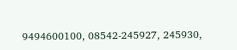9494600100, 08542-245927, 245930,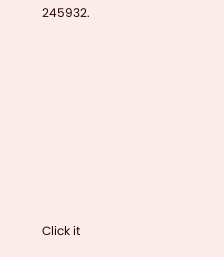245932.












Click it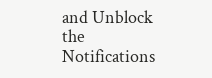and Unblock the Notifications